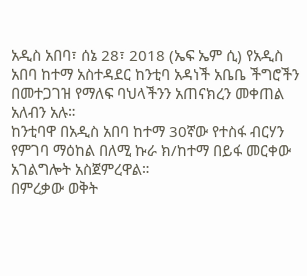አዲስ አበባ፣ ሰኔ 28፣ 2018 (ኤፍ ኤም ሲ) የአዲስ አበባ ከተማ አስተዳደር ከንቲባ አዳነች አቤቤ ችግሮችን በመተጋገዝ የማለፍ ባህላችንን አጠናክረን መቀጠል አለብን አሉ።
ከንቲባዋ በአዲስ አበባ ከተማ 30ኛው የተስፋ ብርሃን የምገባ ማዕከል በለሚ ኩራ ክ/ከተማ በይፋ መርቀው አገልግሎት አስጀምረዋል።
በምረቃው ወቅት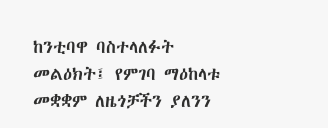ከንቲባዋ ባስተላለፉት መልዕክት፤ የምገባ ማዕከላቱ መቋቋም ለዜጎቻችን ያለንን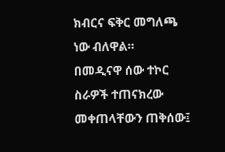ክብርና ፍቅር መግለጫ ነው ብለዋል።
በመዲናዋ ሰው ተኮር ስራዎች ተጠናክረው መቀጠላቸውን ጠቅሰው፤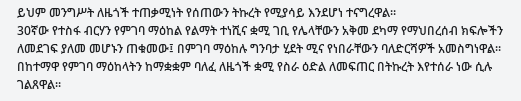ይህም መንግሥት ለዜጎች ተጠቃሚነት የሰጠውን ትኩረት የሚያሳይ እንደሆነ ተናግረዋል።
30ኛው የተስፋ ብርሃን የምገባ ማዕከል የልማት ተነሺና ቋሚ ገቢ የሌላቸውን አቅመ ደካማ የማህበረሰብ ክፍሎችን ለመደገፍ ያለመ መሆኑን ጠቁመው፤ በምገባ ማዕከሉ ግንባታ ሂደት ሚና የነበራቸውን ባለድርሻዎች አመስግነዋል።
በከተማዋ የምገባ ማዕከላትን ከማቋቋም ባለፈ ለዜጎች ቋሚ የስራ ዕድል ለመፍጠር በትኩረት እየተሰራ ነው ሲሉ ገልጸዋል።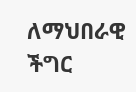ለማህበራዊ ችግር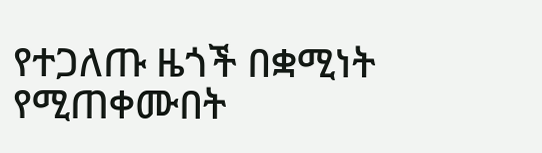የተጋለጡ ዜጎች በቋሚነት የሚጠቀሙበት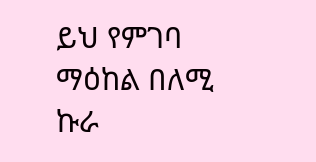ይህ የምገባ ማዕከል በለሚ ኩራ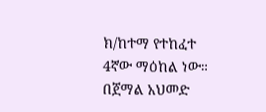ክ/ከተማ የተከፈተ 4ኛው ማዕከል ነው።
በጀማል አህመድ